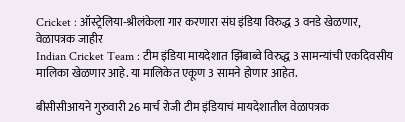Cricket : ऑस्ट्रेलिया-श्रीलंकेला गार करणारा संघ इंडिया विरुद्ध 3 वनडे खेळणार, वेळापत्रक जाहीर
Indian Cricket Team : टीम इंडिया मायदेशात झिंबाब्वे विरुद्ध 3 सामन्यांची एकदिवसीय मालिका खेळणार आहे. या मालिकेत एकूण 3 सामने होणार आहेत.

बीसीसीआयने गुरुवारी 26 मार्च रोजी टीम इंडियाचं मायदेशातील वेळापत्रक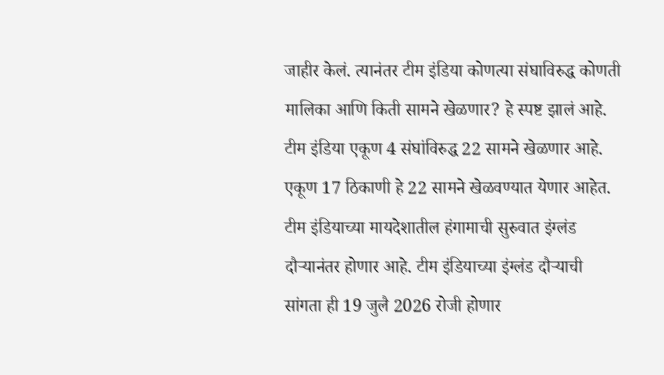जाहीर केलं. त्यानंतर टीम इंडिया कोणत्या संघाविरुद्ध कोणती मालिका आणि किती सामने खेळणार? हे स्पष्ट झालं आहे. टीम इंडिया एकूण 4 संघांविरुद्ध 22 सामने खेळणार आहे. एकूण 17 ठिकाणी हे 22 सामने खेळवण्यात येणार आहेत. टीम इंडियाच्या मायदेशातील हंगामाची सुरुवात इंग्लंड दौऱ्यानंतर होणार आहे. टीम इंडियाच्या इंग्लंड दौऱ्याची सांगता ही 19 जुलै 2026 रोजी होणार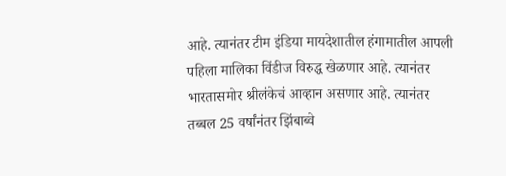आहे. त्यानंतर टीम इंडिया मायदेशातील हंगामातील आपली पहिला मालिका विंडीज विरुद्ध खेळणार आहे. त्यानंतर भारतासमोर श्रीलंकेचं आव्हान असणार आहे. त्यानंतर तब्बल 25 वर्षांनंतर झिंबाब्वे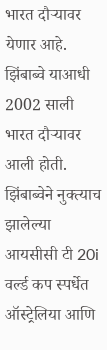भारत दौऱ्यावर येणार आहे. झिंबाब्वे याआधी 2002 साली भारत दौऱ्यावर आली होती. झिंबाब्वेने नुक्त्याच झालेल्या आयसीसी टी 20i वर्ल्ड कप स्पर्धेत ऑस्ट्रेलिया आणि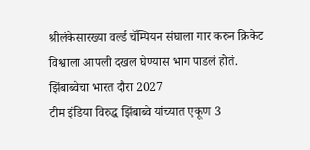श्रीलंकेसारख्या वर्ल्ड चॅम्पियन संघाला गार करुन क्रिकेट विश्वाला आपली दखल घेण्यास भाग पाडलं होतं.
झिंबाब्वेचा भारत दौरा 2027
टीम इंडिया विरुद्ध झिंबाब्वे यांच्यात एकूण 3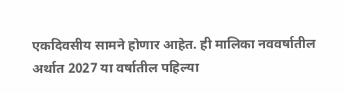एकदिवसीय सामने होणार आहेत. ही मालिका नववर्षातील अर्थात 2027 या वर्षातील पहिल्या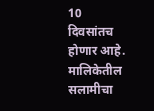10 दिवसांतच होणार आहे. मालिकेतील सलामीचा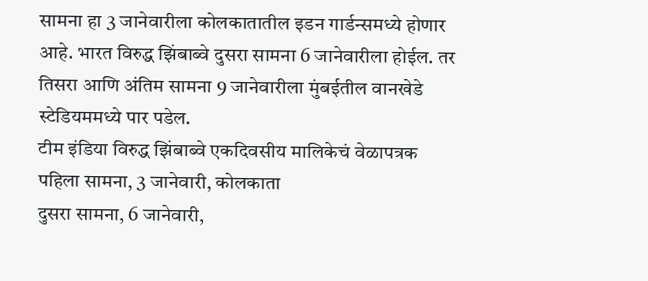सामना हा 3 जानेवारीला कोलकातातील इडन गार्डन्समध्ये होणार आहे. भारत विरुद्ध झिंबाब्वे दुसरा सामना 6 जानेवारीला होईल. तर तिसरा आणि अंतिम सामना 9 जानेवारीला मुंबईतील वानखेडे स्टेडियममध्ये पार पडेल.
टीम इंडिया विरुद्ध झिंबाब्वे एकदिवसीय मालिकेचं वेळापत्रक
पहिला सामना, 3 जानेवारी, कोलकाता
दुसरा सामना, 6 जानेवारी,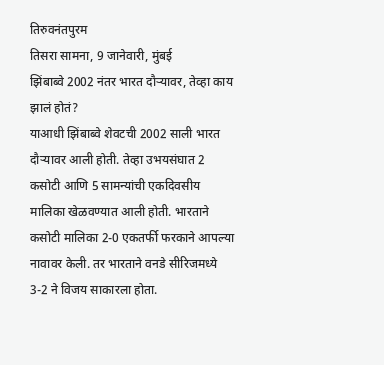तिरुवनंतपुरम
तिसरा सामना, 9 जानेवारी, मुंबई
झिंबाब्वे 2002 नंतर भारत दौऱ्यावर, तेव्हा काय झालं होतं?
याआधी झिंबाब्वे शेवटची 2002 साली भारत दौऱ्यावर आली होती. तेव्हा उभयसंघात 2 कसोटी आणि 5 सामन्यांची एकदिवसीय मालिका खेळवण्यात आली होती. भारताने कसोटी मालिका 2-0 एकतर्फी फरकाने आपल्या नावावर केली. तर भारताने वनडे सीरिजमध्ये 3-2 ने विजय साकारला होता.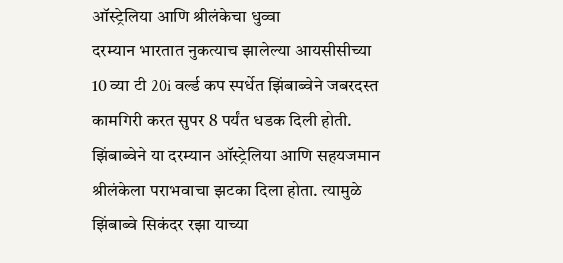ऑस्ट्रेलिया आणि श्रीलंकेचा धुव्वा
दरम्यान भारतात नुकत्याच झालेल्या आयसीसीच्या 10 व्या टी 20i वर्ल्ड कप स्पर्धेत झिंबाब्वेने जबरदस्त कामगिरी करत सुपर 8 पर्यंत धडक दिली होती. झिंबाब्वेने या दरम्यान ऑस्ट्रेलिया आणि सहयजमान श्रीलंकेला पराभवाचा झटका दिला होता. त्यामुळे झिंबाब्वे सिकंदर रझा याच्या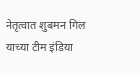नेतृत्वात शुबमन गिल याच्या टीम इंडिया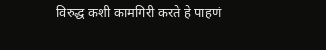विरुद्ध कशी कामगिरी करते हे पाहणं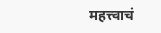महत्त्वाचं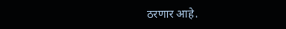ठरणार आहे.